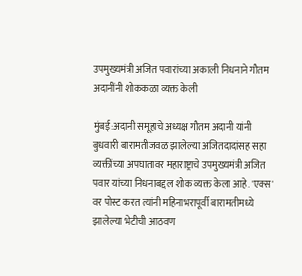उपमुख्यमंत्री अजित पवारांच्या अकाली निधनाने गौतम अदानींनी शोककळा व्यक्त केली

मुंबई:अदानी समूहाचे अध्यक्ष गौतम अदानी यांनी बुधवारी बारामतीजवळ झालेल्या अजितदादांसह सहा व्यक्तींच्या अपघातावर महाराष्ट्राचे उपमुख्यमंत्री अजित पवार यांच्या निधनाबद्दल शोक व्यक्त केला आहे. 'एक्स' वर पोस्ट करत त्यांनी महिनाभरापूर्वी बारामतीमध्ये झालेल्या भेटीची आठवण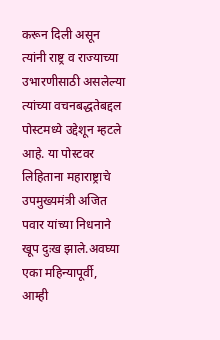करून दिली असून त्यांनी राष्ट्र व राज्याच्या उभारणीसाठी असलेल्या त्यांच्या वचनबद्धतेबद्दल पोस्टमध्ये उद्देशून म्हटले आहे. या पोस्टवर लिहिताना महाराष्ट्राचे उपमुख्यमंत्री अजित पवार यांच्या निधनाने खूप दुःख झाले.अवघ्या एका महिन्यापूर्वी, आम्ही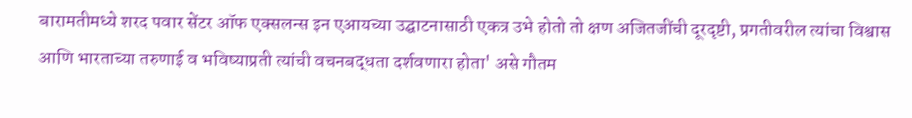बारामतीमध्ये शरद पवार सेंटर ऑफ एक्सलन्स इन एआयच्या उद्घाटनासाठी एकत्र उभे होतो तो क्षण अजितजींची दूरदृष्टी, प्रगतीवरील त्यांचा विश्वास आणि भारताच्या तरुणाई व भविष्याप्रती त्यांची वचनबद्धता दर्शवणारा होता' असे गौतम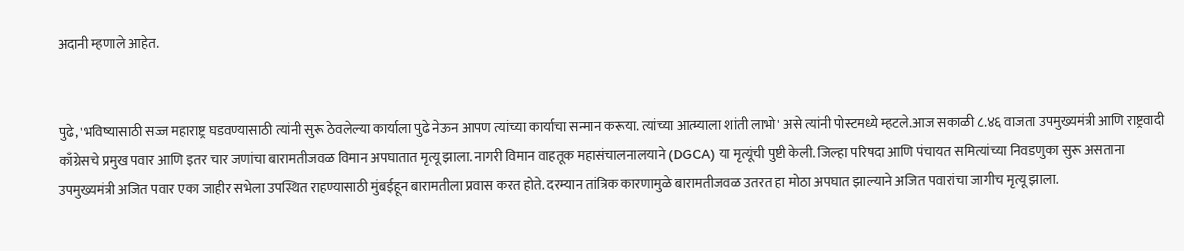अदानी म्हणाले आहेत.


पुढे, 'भविष्यासाठी सज्ज महाराष्ट्र घडवण्यासाठी त्यांनी सुरू ठेवलेल्या कार्याला पुढे नेऊन आपण त्यांच्या कार्याचा सन्मान करूया. त्यांच्या आत्म्याला शांती लाभो' असे त्यांनी पोस्टमध्ये म्हटले.आज सकाळी ८.४६ वाजता उपमुख्यमंत्री आणि राष्ट्रवादी काँग्रेसचे प्रमुख पवार आणि इतर चार जणांचा बारामतीजवळ विमान अपघातात मृत्यू झाला. नागरी विमान वाहतूक महासंचालनालयाने (DGCA) या मृत्यूंची पुष्टी केली. जिल्हा परिषदा आणि पंचायत समित्यांच्या निवडणुका सुरू असताना उपमुख्यमंत्री अजित पवार एका जाहीर सभेला उपस्थित राहण्यासाठी मुंबईहून बारामतीला प्रवास करत होते. दरम्यान तांत्रिक कारणामुळे बारामतीजवळ उतरत हा मोठा अपघात झाल्याने अजित पवारांचा जागीच मृत्यू झाला.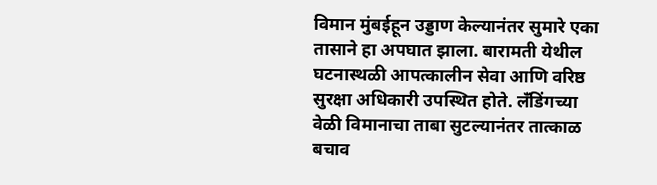विमान मुंबईहून उड्डाण केल्यानंतर सुमारे एका तासाने हा अपघात झाला. बारामती येथील घटनास्थळी आपत्कालीन सेवा आणि वरिष्ठ सुरक्षा अधिकारी उपस्थित होते. लँडिंगच्या वेळी विमानाचा ताबा सुटल्यानंतर तात्काळ बचाव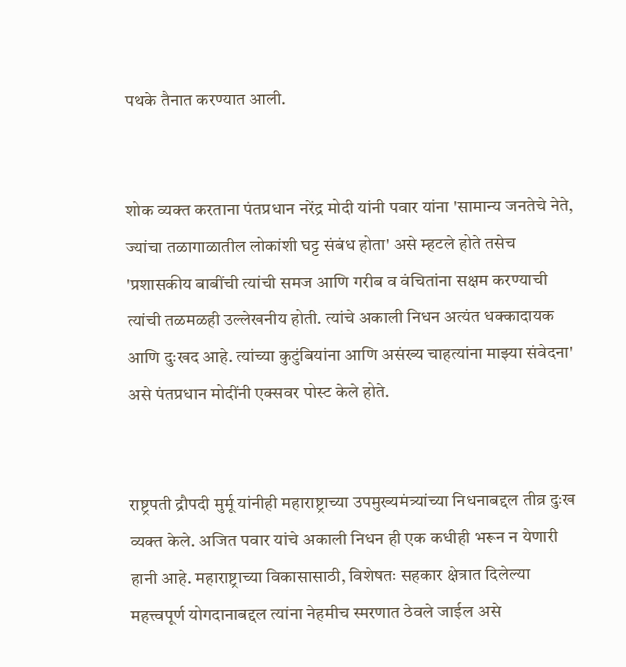पथके तैनात करण्यात आली.


शोक व्यक्त करताना पंतप्रधान नरेंद्र मोदी यांनी पवार यांना 'सामान्य जनतेचे नेते, ज्यांचा तळागाळातील लोकांशी घट्ट संबंध होता' असे म्हटले होते तसेच 'प्रशासकीय बाबींची त्यांची समज आणि गरीब व वंचितांना सक्षम करण्याची त्यांची तळमळही उल्लेखनीय होती. त्यांचे अकाली निधन अत्यंत धक्कादायक आणि दुःखद आहे. त्यांच्या कुटुंबियांना आणि असंख्य चाहत्यांना माझ्या संवेदना' असे पंतप्रधान मोदींनी एक्सवर पोस्ट केले होते.


राष्ट्रपती द्रौपदी मुर्मू यांनीही महाराष्ट्राच्या उपमुख्यमंत्र्यांच्या निधनाबद्दल तीव्र दुःख व्यक्त केले. अजित पवार यांचे अकाली निधन ही एक कधीही भरून न येणारी हानी आहे. महाराष्ट्राच्या विकासासाठी, विशेषतः सहकार क्षेत्रात दिलेल्या महत्त्वपूर्ण योगदानाबद्दल त्यांना नेहमीच स्मरणात ठेवले जाईल असे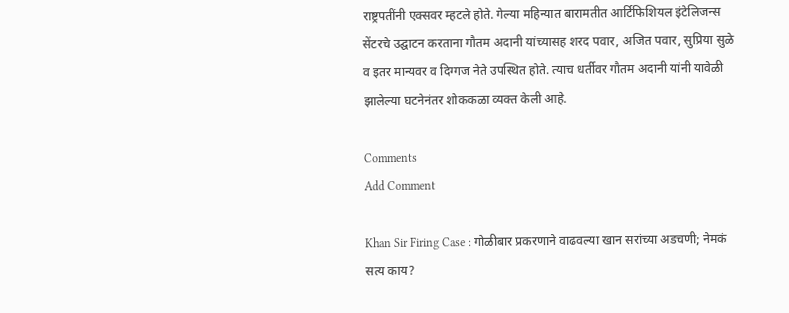राष्ट्रपतींनी एक्सवर म्हटले होते. गेल्या महिन्यात बारामतीत आर्टिफिशियल इंटेलिजन्स सेंटरचे उद्घाटन करताना गौतम अदानी यांच्यासह शरद पवार, अजित पवार, सुप्रिया सुळे व इतर मान्यवर व दिग्गज नेते उपस्थित होते. त्याच धर्तीवर गौतम अदानी यांनी यावेळी झालेल्या घटनेनंतर शोककळा व्यक्त केली आहे.

Comments
Add Comment

Khan Sir Firing Case : गोळीबार प्रकरणाने वाढवल्या खान सरांच्या अडचणी; नेमकं सत्य काय?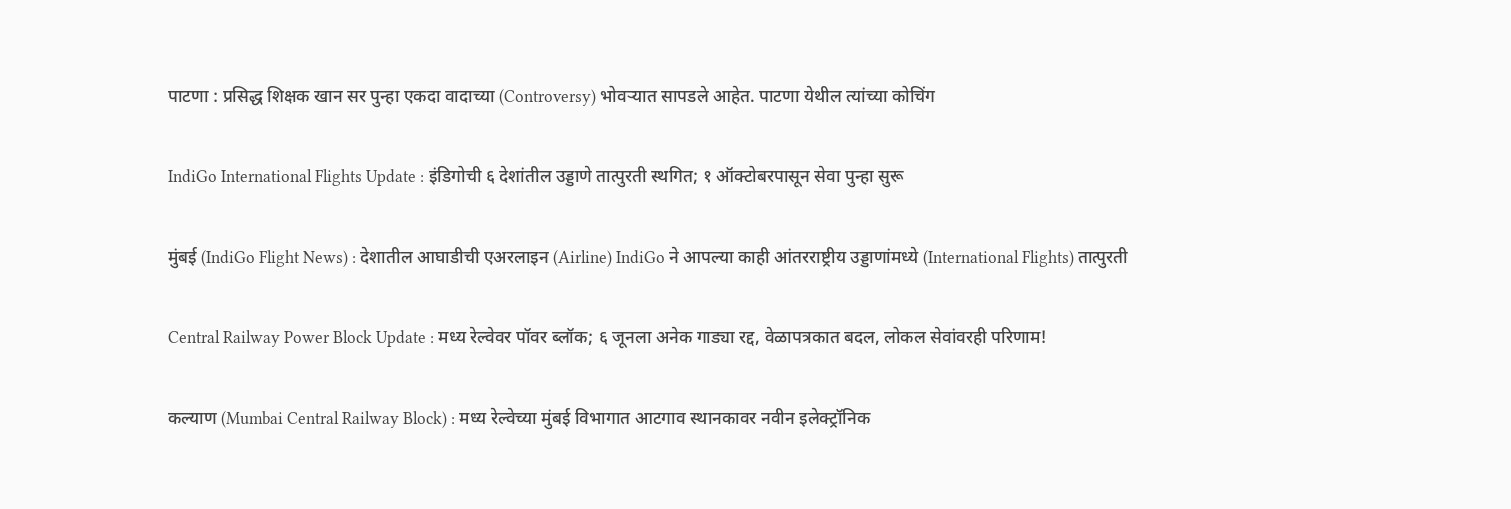पाटणा : प्रसिद्ध शिक्षक खान सर पुन्हा एकदा वादाच्या (Controversy) भोवऱ्यात सापडले आहेत. पाटणा येथील त्यांच्या कोचिंग

IndiGo International Flights Update : इंडिगोची ६ देशांतील उड्डाणे तात्पुरती स्थगित; १ ऑक्टोबरपासून सेवा पुन्हा सुरू

मुंबई (IndiGo Flight News) : देशातील आघाडीची एअरलाइन (Airline) IndiGo ने आपल्या काही आंतरराष्ट्रीय उड्डाणांमध्ये (International Flights) तात्पुरती

Central Railway Power Block Update : मध्य रेल्वेवर पॉवर ब्लॉक; ६ जूनला अनेक गाड्या रद्द, वेळापत्रकात बदल, लोकल सेवांवरही परिणाम!

कल्याण (Mumbai Central Railway Block) : मध्य रेल्वेच्या मुंबई विभागात आटगाव स्थानकावर नवीन इलेक्ट्रॉनिक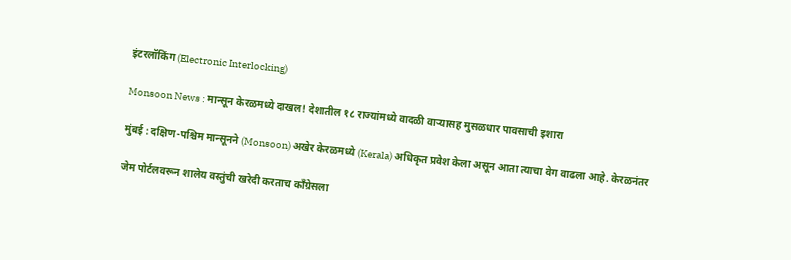इंटरलॉकिंग (Electronic Interlocking)

Monsoon News : मान्सून केरळमध्ये दाखल! देशातील १८ राज्यांमध्ये वादळी वाऱ्यासह मुसळधार पावसाची इशारा

मुंबई : दक्षिण-पश्चिम मान्सूनने (Monsoon) अखेर केरळमध्ये (Kerala) अधिकृत प्रवेश केला असून आता त्याचा वेग वाढला आहे. केरळनंतर

जेम पोर्टलवरून शालेय वस्तुंची खरेदी करताच काँग्रेसला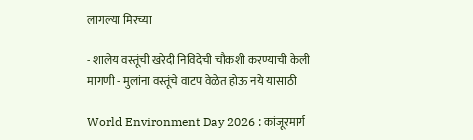लागल्या मिरच्या

- शालेय वस्तूंची खरेदी निविदेची चौकशी करण्याची केली मागणी - मुलांना वस्तूंचे वाटप वेळेत होऊ नये यासाठी

World Environment Day 2026 : कांजूरमार्ग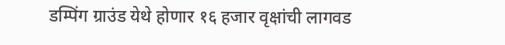डम्पिंग ग्राउंड येथे होणार १६ हजार वृक्षांची लागवड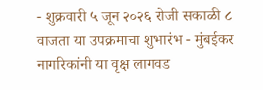- शुक्रवारी ५ जून २०२६ रोजी सकाळी ८ वाजता या उपक्रमाचा शुभारंभ - मुंबईकर नागरिकांनी या वृक्ष लागवड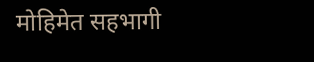मोहिमेत सहभागी